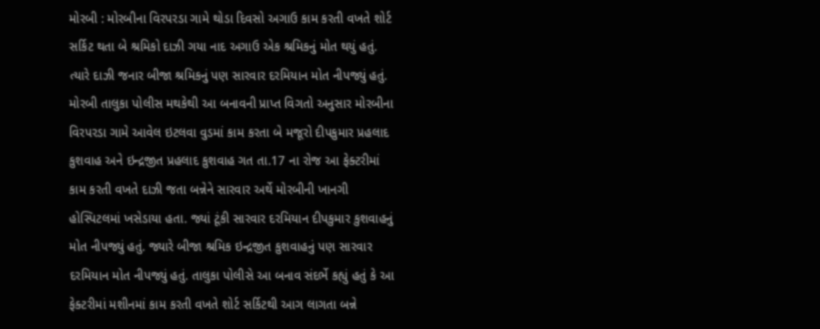મોરબી : મોરબીના વિરપરડા ગામે થોડા દિવસો અગાઉ કામ કરતી વખતે શોર્ટ સર્કિટ થતા બે શ્રમિકો દાઝી ગયા નાદ અગાઉ એક શ્રમિકનું મોત થયું હતું. ત્યારે દાઝી જનાર બીજા શ્રમિકનું પણ સારવાર દરમિયાન મોત નીપજ્યું હતું. મોરબી તાલુકા પોલીસ મથકેથી આ બનાવની પ્રાપ્ત વિગતો અનુસાર મોરબીના વિરપરડા ગામે આવેલ ઇટલવા વુડમાં કામ કરતા બે મજૂરો દીપકુમાર પ્રહલાદ કુશવાહ અને ઇન્દ્રજીત પ્રહલાદ કુશવાહ ગત તા.17 ના રોજ આ ફેક્ટરીમાં કામ કરતી વખતે દાઝી જતા બન્નેને સારવાર અર્થે મોરબીની ખાનગી હોસ્પિટલમાં ખસેડાયા હતા. જ્યાં ટૂંકી સારવાર દરમિયાન દીપકુમાર કુશવાહનું મોત નીપજ્યું હતું. જ્યારે બીજા શ્રમિક ઇન્દ્રજીત કુશવાહનું પણ સારવાર દરમિયાન મોત નીપજ્યું હતું. તાલુકા પોલીસે આ બનાવ સંદર્ભે કહ્યું હતું કે આ ફેક્ટરીમાં મશીનમાં કામ કરતી વખતે શોર્ટ સર્કિટથી આગ લાગતા બન્ને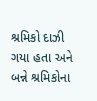શ્રમિકો દાઝી ગયા હતા અને બન્ને શ્રમિકોના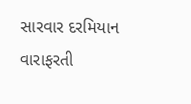સારવાર દરમિયાન વારાફરતી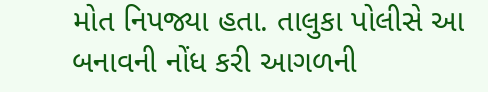મોત નિપજ્યા હતા. તાલુકા પોલીસે આ બનાવની નોંધ કરી આગળની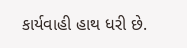કાર્યવાહી હાથ ધરી છે.